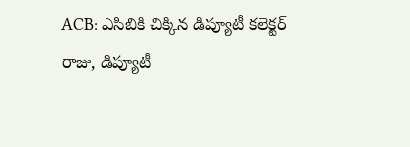ACB: ఎసిబికి చిక్కిన డిప్యూటీ కలెక్టర్ రాజు, డిప్యూటీ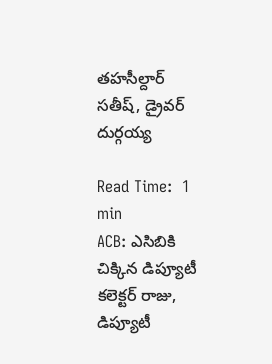తహసీల్దార్ సతీష్, డ్రైవర్ దుర్గయ్య

Read Time:  1 min
ACB: ఎసిబికి చిక్కిన డిప్యూటీ కలెక్టర్ రాజు, డిప్యూటీ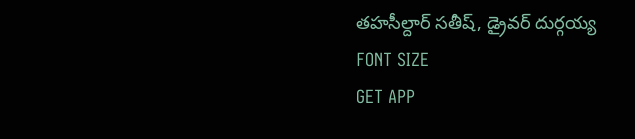తహసీల్దార్ సతీష్, డ్రైవర్ దుర్గయ్య
FONT SIZE
GET APP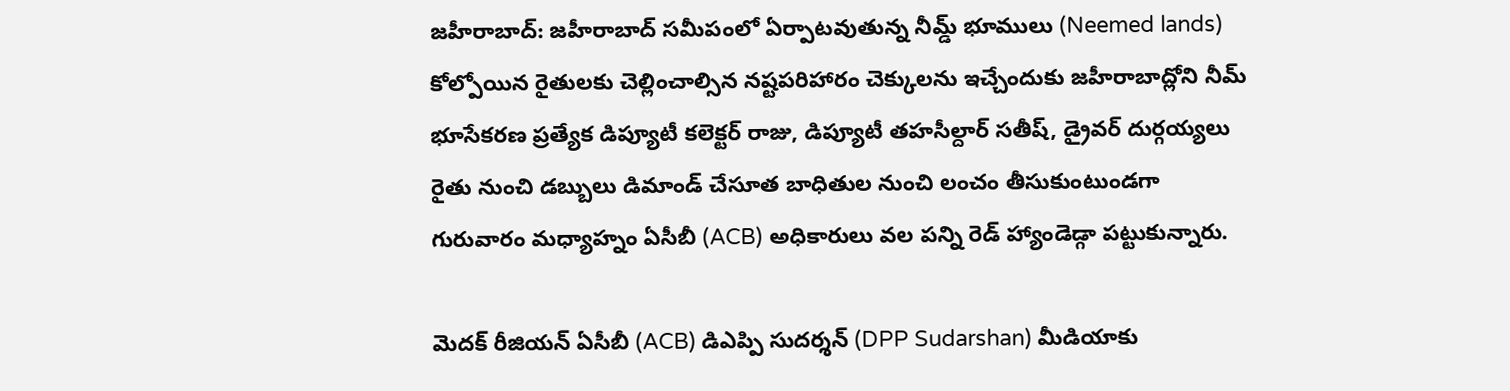జహీరాబాద్: జహీరాబాద్ సమీపంలో ఏర్పాటవుతున్న నీమ్డ్ భూములు (Neemed lands) కోల్పోయిన రైతులకు చెల్లించాల్సిన నష్టపరిహారం చెక్కులను ఇచ్చేందుకు జహీరాబాద్లోని నీమ్ భూసేకరణ ప్రత్యేక డిప్యూటీ కలెక్టర్ రాజు, డిప్యూటీ తహసీల్దార్ సతీష్, డ్రైవర్ దుర్గయ్యలు రైతు నుంచి డబ్బులు డిమాండ్ చేసూత బాధితుల నుంచి లంచం తీసుకుంటుండగా గురువారం మధ్యాహ్నం ఏసీబీ (ACB) అధికారులు వల పన్ని రెడ్ హ్యాండెడ్గా పట్టుకున్నారు.

మెదక్ రీజియన్ ఏసీబీ (ACB) డిఎప్పి సుదర్శన్ (DPP Sudarshan) మీడియాకు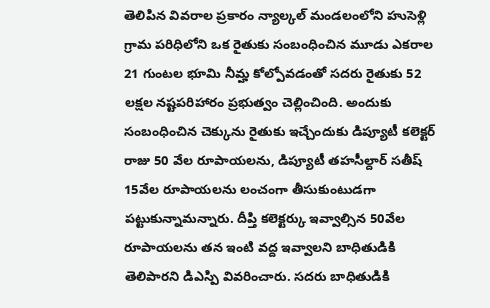తెలిపిన వివరాల ప్రకారం న్యాల్కల్ మండలంలోని హుసెళ్లి గ్రామ పరిధిలోని ఒక రైతుకు సంబంధించిన మూడు ఎకరాల 21 గుంటల భూమి నీమ్హ కోల్పోవడంతో సదరు రైతుకు 52 లక్షల నష్టపరిహారం ప్రభుత్వం చెల్లించింది. అందుకు సంబంధించిన చెక్కును రైతుకు ఇచ్చేందుకు డిప్యూటీ కలెక్టర్ రాజు 50 వేల రూపాయలను, డిప్యూటీ తహసీల్దార్ సతీష్ 15వేల రూపాయలను లంచంగా తీసుకుంటుడగా పట్టుకున్నామన్నారు. దీప్తి కలెక్టర్కు ఇవ్వాల్సిన 50వేల రూపాయలను తన ఇంటి వద్ద ఇవ్వాలని బాధితుడికి తెలిపారని డిఎస్పి వివరించారు. సదరు బాధితుడికి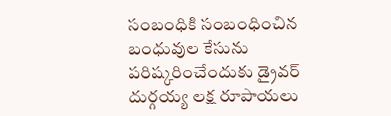సంబంధికి సంబంధించిన బంధువుల కేసును పరిష్కరించేందుకు డ్రైవర్ దుర్గయ్య లక్ష రూపాయలు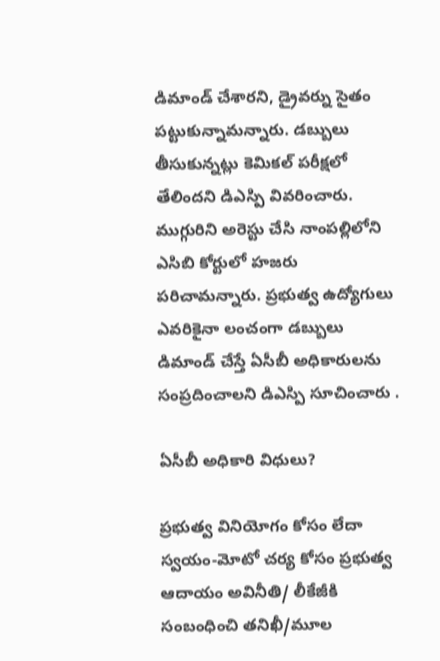డిమాండ్ చేశారని, డ్రైవర్ను సైతం పట్టుకున్నామన్నారు. డబ్బులు తీసుకున్నట్లు కెమికల్ పరీక్షలో తేలిందని డిఎస్పి వివరించారు. ముగ్గురిని అరెస్టు చేసి నాంపల్లిలోని ఎసిబి కోర్టులో హజరు పరిచామన్నారు. ప్రభుత్వ ఉద్యోగులు ఎవరికైనా లంచంగా డబ్బులు డిమాండ్ చేస్తే ఏసీబీ అధికారులను సంప్రదించాలని డిఎస్పి సూచించారు .

ఏసీబీ అధికారి విధులు?

ప్రభుత్వ వినియోగం కోసం లేదా స్వయం-మోటో చర్య కోసం ప్రభుత్వ ఆదాయం అవినీతి/ లీకేజీకి సంబంధించి తనిఖీ/మూల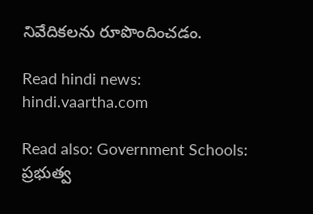నివేదికలను రూపొందించడం.

Read hindi news: hindi.vaartha.com

Read also: Government Schools: ప్రభుత్వ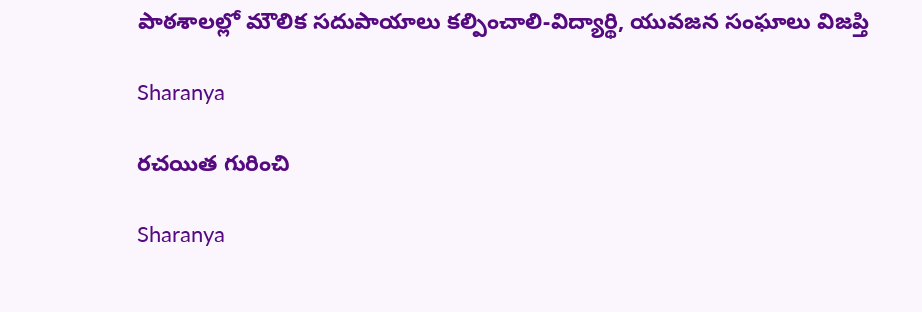పాఠశాలల్లో మౌలిక సదుపాయాలు కల్పించాలి-విద్యార్థి, యువజన సంఘాలు విజప్తి

Sharanya

రచయిత గురించి

Sharanya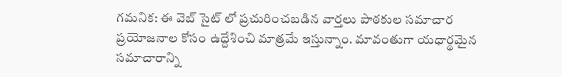గమనిక: ఈ వెబ్ సైట్ లో ప్రచురించబడిన వార్తలు పాఠకుల సమాచార ప్రయోజనాల కోసం ఉద్దేశించి మాత్రమే ఇస్తున్నాం. మావంతుగా యధార్థమైన సమాచారాన్ని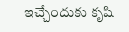ఇచ్చేందుకు కృషి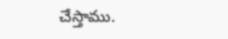చేస్తాము.